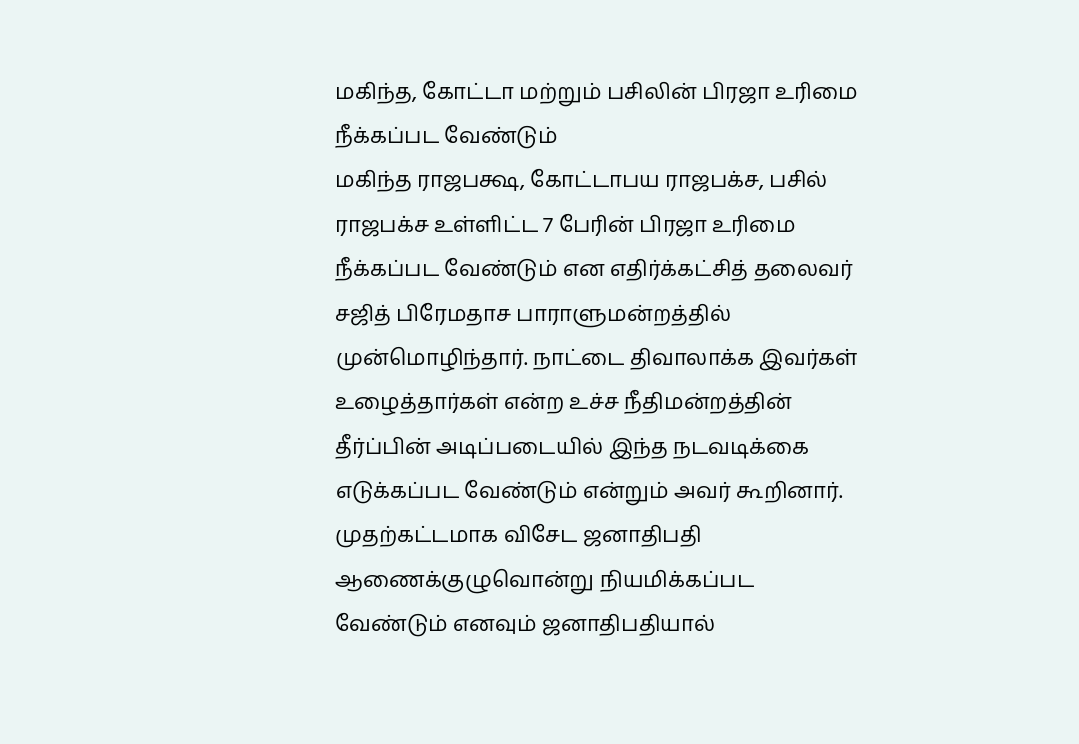மகிந்த, கோட்டா மற்றும் பசிலின் பிரஜா உரிமை நீக்கப்பட வேண்டும்
மகிந்த ராஜபக்ஷ, கோட்டாபய ராஜபக்ச, பசில் ராஜபக்ச உள்ளிட்ட 7 பேரின் பிரஜா உரிமை நீக்கப்பட வேண்டும் என எதிர்க்கட்சித் தலைவர் சஜித் பிரேமதாச பாராளுமன்றத்தில் முன்மொழிந்தார். நாட்டை திவாலாக்க இவர்கள் உழைத்தார்கள் என்ற உச்ச நீதிமன்றத்தின் தீர்ப்பின் அடிப்படையில் இந்த நடவடிக்கை எடுக்கப்பட வேண்டும் என்றும் அவர் கூறினார். முதற்கட்டமாக விசேட ஜனாதிபதி ஆணைக்குழுவொன்று நியமிக்கப்பட வேண்டும் எனவும் ஜனாதிபதியால்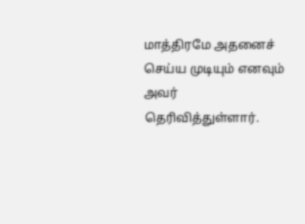மாத்திரமே அதனைச் செய்ய முடியும் எனவும் அவர் தெரிவித்துள்ளார்.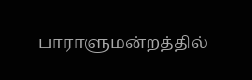பாராளுமன்றத்தில்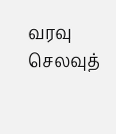வரவு செலவுத்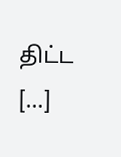திட்ட […]